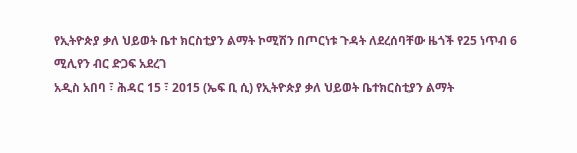የኢትዮጵያ ቃለ ህይወት ቤተ ክርስቲያን ልማት ኮሚሽን በጦርነቱ ጉዳት ለደረሰባቸው ዜጎች የ25 ነጥብ 6 ሚሊየን ብር ድጋፍ አደረገ
አዲስ አበባ ፣ ሕዳር 15 ፣ 2015 (ኤፍ ቢ ሲ) የኢትዮጵያ ቃለ ህይወት ቤተክርስቲያን ልማት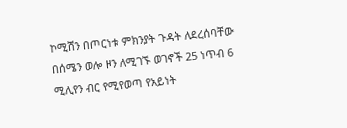ኮሚሽን በጦርነቱ ምክንያት ጉዳት ለደረሰባቸው በሰሜን ወሎ ዞን ለሚገኙ ወገኖች 25 ነጥብ 6 ሚሊየን ብር የሚየወጣ የአይነት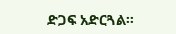ድጋፍ አድርጓል፡፡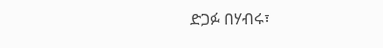ድጋፉ በሃብሩ፣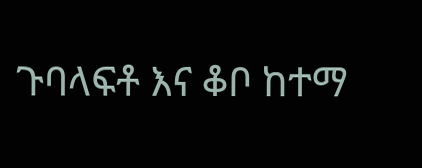ጉባላፍቶ እና ቆቦ ከተማ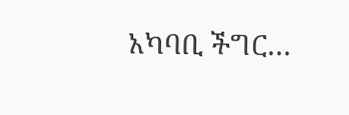አካባቢ ችግር…